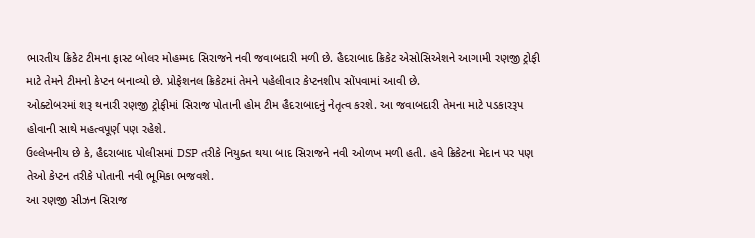ભારતીય ક્રિકેટ ટીમના ફાસ્ટ બોલર મોહમ્મદ સિરાજને નવી જવાબદારી મળી છે. હૈદરાબાદ ક્રિકેટ એસોસિએશને આગામી રણજી ટ્રોફી માટે તેમને ટીમનો કેપ્ટન બનાવ્યો છે. પ્રોફેશનલ ક્રિકેટમાં તેમને પહેલીવાર કેપ્ટનશીપ સોંપવામાં આવી છે.
ઓક્ટોબરમાં શરૂ થનારી રણજી ટ્રોફીમાં સિરાજ પોતાની હોમ ટીમ હૈદરાબાદનું નેતૃત્વ કરશે. આ જવાબદારી તેમના માટે પડકારરૂપ હોવાની સાથે મહત્વપૂર્ણ પણ રહેશે.
ઉલ્લેખનીય છે કે, હૈદરાબાદ પોલીસમાં DSP તરીકે નિયુક્ત થયા બાદ સિરાજને નવી ઓળખ મળી હતી. હવે ક્રિકેટના મેદાન પર પણ તેઓ કેપ્ટન તરીકે પોતાની નવી ભૂમિકા ભજવશે.
આ રણજી સીઝન સિરાજ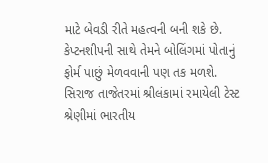માટે બેવડી રીતે મહત્વની બની શકે છે. કેપ્ટનશીપની સાથે તેમને બોલિંગમાં પોતાનું ફોર્મ પાછું મેળવવાની પણ તક મળશે.
સિરાજ તાજેતરમાં શ્રીલંકામાં રમાયેલી ટેસ્ટ શ્રેણીમાં ભારતીય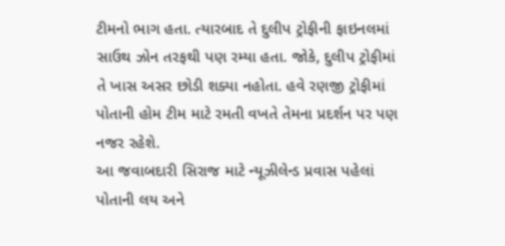ટીમનો ભાગ હતા. ત્યારબાદ તે દુલીપ ટ્રોફીની ફાઇનલમાં સાઉથ ઝોન તરફથી પણ રમ્યા હતા. જોકે, દુલીપ ટ્રોફીમાં તે ખાસ અસર છોડી શક્યા નહોતા. હવે રણજી ટ્રોફીમાં પોતાની હોમ ટીમ માટે રમતી વખતે તેમના પ્રદર્શન પર પણ નજર રહેશે.
આ જવાબદારી સિરાજ માટે ન્યૂઝીલેન્ડ પ્રવાસ પહેલાં પોતાની લય અને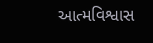આત્મવિશ્વાસ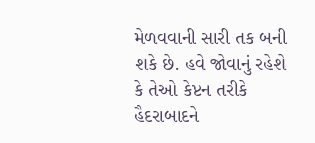મેળવવાની સારી તક બની શકે છે. હવે જોવાનું રહેશે કે તેઓ કેપ્ટન તરીકે હૈદરાબાદને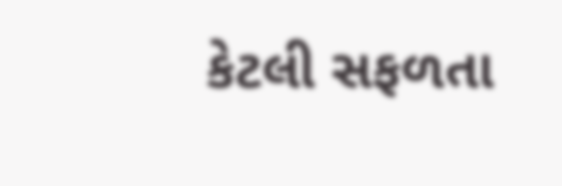કેટલી સફળતા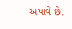અપાવે છે.